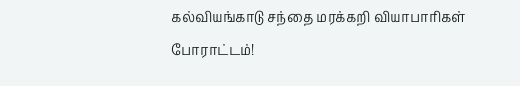கல்வியங்காடு சந்தை மரக்கறி வியாபாரிகள் போராட்டம்!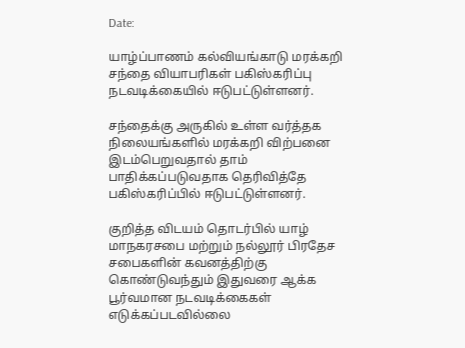Date:

யாழ்ப்பாணம் கல்வியங்காடு மரக்கறி சந்தை வியாபரிகள் பகிஸ்கரிப்பு நடவடிக்கையில் ஈடுபட்டுள்ளனர்.

சந்தைக்கு அருகில் உள்ள வர்த்தக நிலையங்களில் மரக்கறி விற்பனை இடம்பெறுவதால் தாம் பாதிக்கப்படுவதாக தெரிவித்தே பகிஸ்கரிப்பில் ஈடுபட்டுள்ளனர்.

குறித்த விடயம் தொடர்பில் யாழ் மாநகரசபை மற்றும் நல்லூர் பிரதேச சபைகளின் கவனத்திற்கு கொண்டுவந்தும் இதுவரை ஆக்க பூர்வமான நடவடிக்கைகள் எடுக்கப்படவில்லை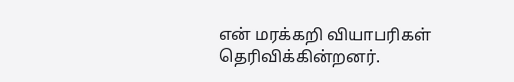என் மரக்கறி வியாபரிகள் தெரிவிக்கின்றனர்.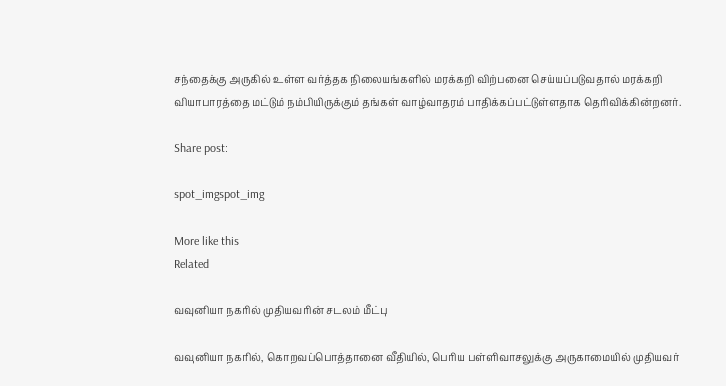சந்தைக்கு அருகில் உள்ள வர்த்தக நிலையங்களில் மரக்கறி விற்பனை செய்யப்படுவதால் மரக்கறி வியாபாரத்தை மட்டும் நம்பியிருக்கும் தங்கள் வாழ்வாதரம் பாதிக்கப்பட்டுள்ளதாக தெரிவிக்கின்றனர்.

Share post:

spot_imgspot_img

More like this
Related

வவுனியா நகரில் முதியவரின் சடலம் மீட்பு

வவுனியா நகரில், கொறவப்பொத்தானை வீதியில், பெரிய பள்ளிவாசலுக்கு அருகாமையில் முதியவர்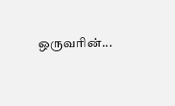ஒருவரின்...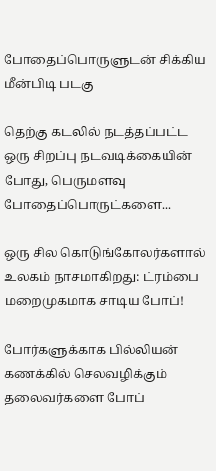போதைப்பொருளுடன் சிக்கிய மீன்பிடி படகு

தெற்கு கடலில் நடத்தப்பட்ட ஒரு சிறப்பு நடவடிக்கையின் போது, பெருமளவு போதைப்பொருட்களை...

ஒரு சில கொடுங்கோலர்களால் உலகம் நாசமாகிறது: ட்ரம்பை மறைமுகமாக சாடிய போப்!

போர்களுக்காக பில்லியன் கணக்கில் செலவழிக்கும் தலைவர்களை போப்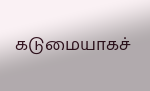கடுமையாகச்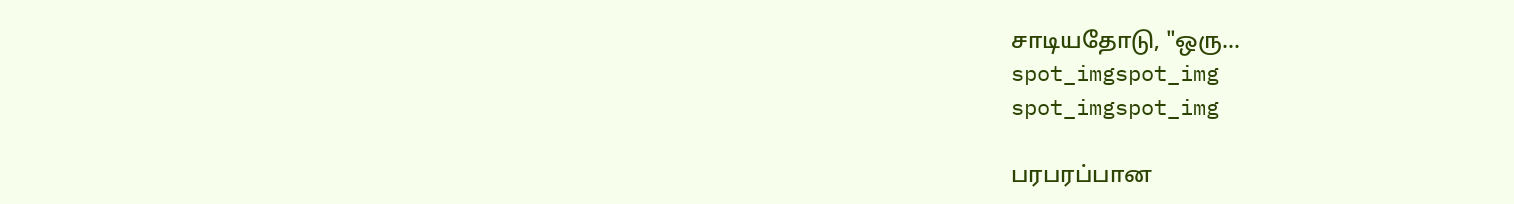சாடியதோடு, "ஒரு...
spot_imgspot_img
spot_imgspot_img

பரபரப்பான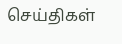செய்திகள்